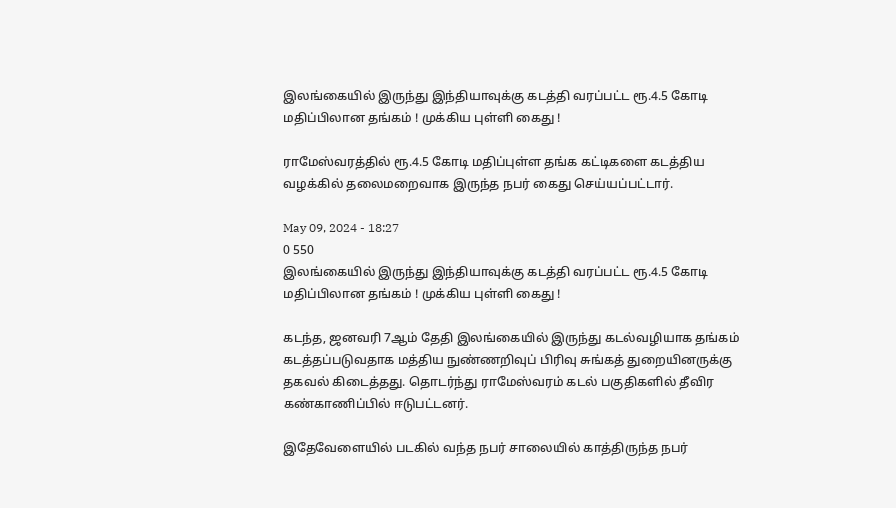இலங்கையில் இருந்து இந்தியாவுக்கு கடத்தி வரப்பட்ட ரூ.4.5 கோடி மதிப்பிலான தங்கம் ! முக்கிய புள்ளி கைது !

ராமேஸ்வரத்தில் ரூ.4.5 கோடி மதிப்புள்ள தங்க கட்டிகளை கடத்திய வழக்கில் தலைமறைவாக இருந்த நபர் கைது செய்யப்பட்டார்.

May 09, 2024 - 18:27
0 550
இலங்கையில் இருந்து இந்தியாவுக்கு கடத்தி வரப்பட்ட ரூ.4.5 கோடி மதிப்பிலான தங்கம் ! முக்கிய புள்ளி கைது !

கடந்த, ஜனவரி 7ஆம் தேதி இலங்கையில் இருந்து கடல்வழியாக தங்கம் கடத்தப்படுவதாக மத்திய நுண்ணறிவுப் பிரிவு சுங்கத் துறையினருக்கு தகவல் கிடைத்தது. தொடர்ந்து ராமேஸ்வரம் கடல் பகுதிகளில் தீவிர கண்காணிப்பில் ஈடுபட்டனர்.

இதேவேளையில் படகில் வந்த நபர் சாலையில் காத்திருந்த நபர்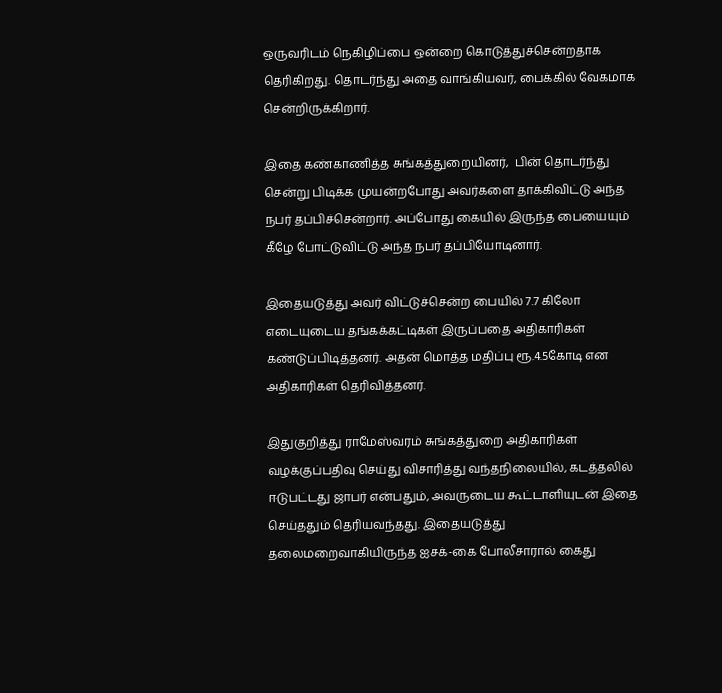ஒருவரிடம் நெகிழிப்பை ஒன்றை கொடுத்துச்சென்றதாக தெரிகிறது. தொடர்ந்து அதை வாங்கியவர், பைக்கில் வேகமாக சென்றிருக்கிறார்.

இதை கண்காணித்த சுங்கத்துறையினர்,  பின் தொடர்ந்து சென்று பிடிக்க முயன்றபோது அவர்களை தாக்கிவிட்டு அந்த நபர் தப்பிச்சென்றார். அப்போது கையில் இருந்த பையையும் கீழே போட்டுவிட்டு அந்த நபர் தப்பியோடினார்.

இதையடுத்து அவர் விட்டுச்சென்ற பையில் 7.7 கிலோ எடையுடைய தங்கக்கட்டிகள் இருப்பதை அதிகாரிகள் கண்டுப்பிடித்தனர். அதன் மொத்த மதிப்பு ரூ.4.5கோடி என அதிகாரிகள் தெரிவித்தனர்.

இதுகுறித்து ராமேஸ்வரம் சுங்கத்துறை அதிகாரிகள் வழக்குப்பதிவு செய்து விசாரித்து வந்தநிலையில், கடத்தலில் ஈடுபட்டது ஜாபர் என்பதும், அவருடைய கூட்டாளியுடன் இதை செய்ததும் தெரியவந்தது. இதையடுத்து தலைமறைவாகியிருந்த ஐசக்-கை போலீசாரால் கைது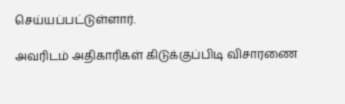செய்யப்பட்டுள்ளார்.

அவரிடம் அதிகாரிகள் கிடுக்குப்பிடி விசாரணை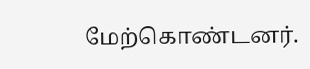மேற்கொண்டனர்.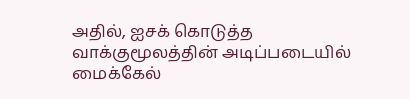அதில், ஐசக் கொடுத்த வாக்குமூலத்தின் அடிப்படையில் மைக்கேல்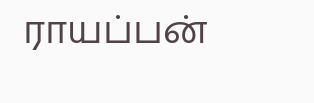ராயப்பன்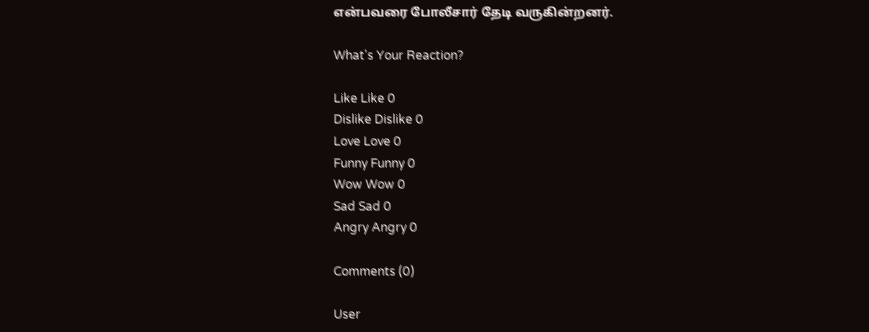என்பவரை போலீசார் தேடி வருகின்றனர்.

What's Your Reaction?

Like Like 0
Dislike Dislike 0
Love Love 0
Funny Funny 0
Wow Wow 0
Sad Sad 0
Angry Angry 0

Comments (0)

User